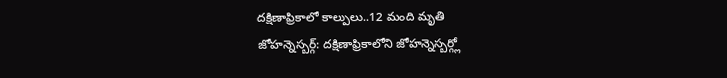దక్షిణాఫ్రికాలో కాల్పులు..12 మంది మృతి
జోహన్నెస్బర్గ్: దక్షిణాఫ్రికాలోని జోహన్నెస్బర్గ్లో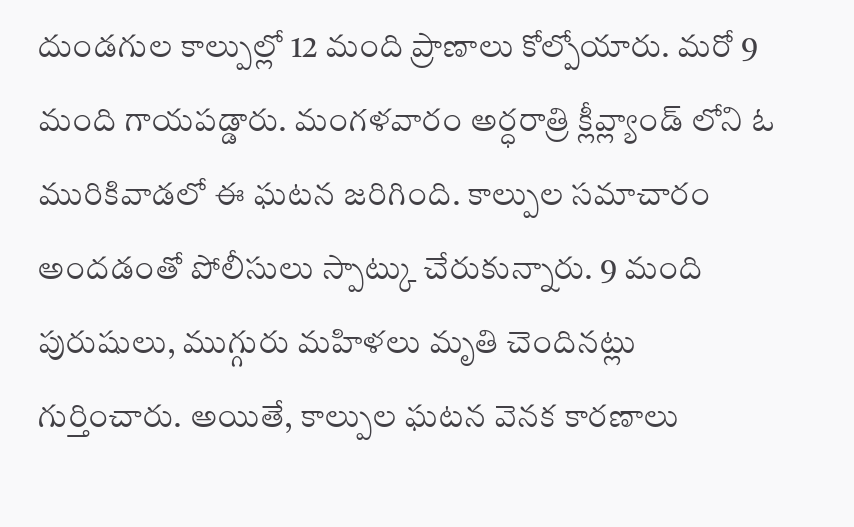దుండగుల కాల్పుల్లో 12 మంది ప్రాణాలు కోల్పోయారు. మరో 9 మంది గాయపడ్డారు. మంగళవారం అర్ధరాత్రి క్లీవ్ల్యాండ్ లోని ఓ మురికివాడలో ఈ ఘటన జరిగింది. కాల్పుల సమాచారం అందడంతో పోలీసులు స్పాట్కు చేరుకున్నారు. 9 మంది పురుషులు, ముగ్గురు మహిళలు మృతి చెందినట్లు గుర్తించారు. అయితే, కాల్పుల ఘటన వెనక కారణాలు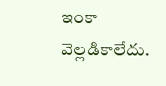ఇంకా వెల్లడికాలేదు.